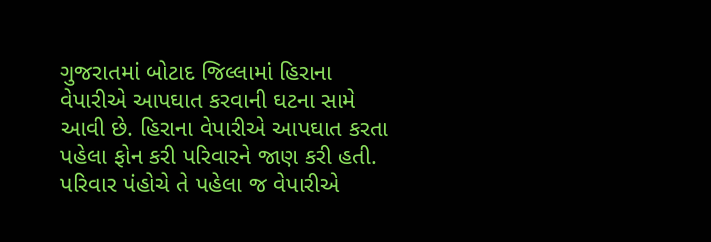ગુજરાતમાં બોટાદ જિલ્લામાં હિરાના વેપારીએ આપઘાત કરવાની ઘટના સામે આવી છે. હિરાના વેપારીએ આપઘાત કરતા પહેલા ફોન કરી પરિવારને જાણ કરી હતી. પરિવાર પંહોચે તે પહેલા જ વેપારીએ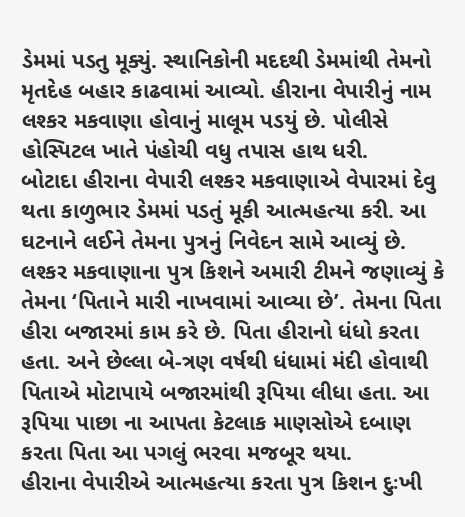ડેમમાં પડતુ મૂક્યું. સ્થાનિકોની મદદથી ડેમમાંથી તેમનો મૃતદેહ બહાર કાઢવામાં આવ્યો. હીરાના વેપારીનું નામ લશ્કર મકવાણા હોવાનું માલૂમ પડયું છે. પોલીસે હોસ્પિટલ ખાતે પંહોચી વધુ તપાસ હાથ ધરી.
બોટાદા હીરાના વેપારી લશ્કર મકવાણાએ વેપારમાં દેવુ થતા કાળુભાર ડેમમાં પડતું મૂકી આત્મહત્યા કરી. આ ઘટનાને લઈને તેમના પુત્રનું નિવેદન સામે આવ્યું છે. લશ્કર મકવાણાના પુત્ર કિશને અમારી ટીમને જણાવ્યું કે તેમના ‘પિતાને મારી નાખવામાં આવ્યા છે’. તેમના પિતા હીરા બજારમાં કામ કરે છે. પિતા હીરાનો ધંધો કરતા હતા. અને છેલ્લા બે-ત્રણ વર્ષથી ધંધામાં મંદી હોવાથી પિતાએ મોટાપાયે બજારમાંથી રૂપિયા લીધા હતા. આ રૂપિયા પાછા ના આપતા કેટલાક માણસોએ દબાણ કરતા પિતા આ પગલું ભરવા મજબૂર થયા.
હીરાના વેપારીએ આત્મહત્યા કરતા પુત્ર કિશન દુઃખી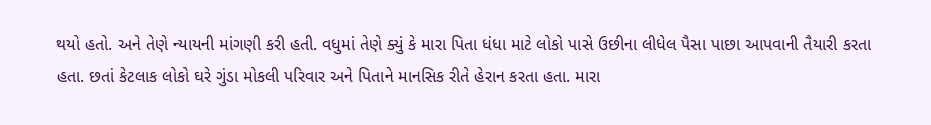થયો હતો. અને તેણે ન્યાયની માંગણી કરી હતી. વધુમાં તેણે ક્યું કે મારા પિતા ધંધા માટે લોકો પાસે ઉછીના લીધેલ પૈસા પાછા આપવાની તૈયારી કરતા હતા. છતાં કેટલાક લોકો ઘરે ગુંડા મોકલી પરિવાર અને પિતાને માનસિક રીતે હેરાન કરતા હતા. મારા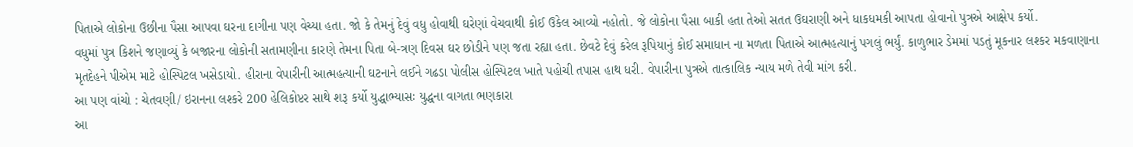પિતાએ લોકોના ઉછીના પૈસા આપવા ઘરના દાગીના પણ વેચ્યા હતા. જો કે તેમનું દેવું વધુ હોવાથી ઘરેણાં વેચવાથી કોઈ ઉકેલ આવ્યો નહોતો. જે લોકોના પૈસા બાકી હતા તેઓ સતત ઉઘરાણી અને ધાકધમકી આપતા હોવાનો પુત્રએ આક્ષેપ કર્યો.
વધુમાં પુત્ર કિશને જણાવ્યું કે બજારના લોકોની સતામણીના કારણે તેમના પિતા બે-ત્રણ દિવસ ઘર છોડીને પણ જતા રહ્યા હતા. છેવટે દેવું કરેલ રૂપિયાનું કોઈ સમાધાન ના મળતા પિતાએ આત્મહત્યાનું પગલું ભર્યું. કાળુભાર ડેમમાં પડતું મૂકનાર લશ્કર મકવાણાના મૃતદેહને પીએમ માટે હોસ્પિટલ ખસેડાયો. હીરાના વેપારીની આત્મહત્યાની ઘટનાને લઈને ગઢડા પોલીસ હોસ્પિટલ ખાતે પહોચી તપાસ હાથ ધરી. વેપારીના પુત્રએ તાત્કાલિક ન્યાય મળે તેવી માંગ કરી.
આ પણ વાંચો : ચેતવણી/ ઇરાનના લશ્કરે 200 હેલિકોપ્ટર સાથે શરૂ કર્યો યુદ્ધાભ્યાસઃ યુદ્ધના વાગતા ભણકારા
આ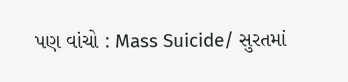પણ વાંચો : Mass Suicide/ સુરતમાં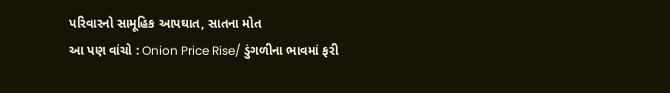પરિવારનો સામૂહિક આપઘાત, સાતના મોત
આ પણ વાંચો : Onion Price Rise/ ડુંગળીના ભાવમાં ફરી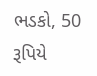ભડકો, 50 રૂપિયે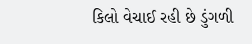કિલો વેચાઈ રહી છે ડુંગળી